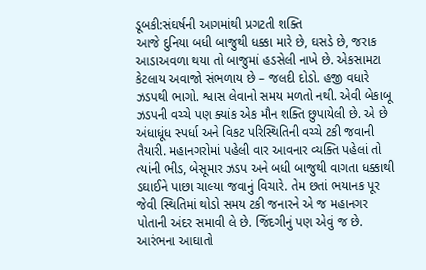ડૂબકી:સંઘર્ષની આગમાંથી પ્રગટતી શક્તિ
આજે દુનિયા બધી બાજુથી ધક્કા મારે છે, ઘસડે છે, જરાક આડાઅવળા થયા તો બાજુમાં હડસેલી નાખે છે. એકસામટા કેટલાય અવાજો સંભળાય છે – જલદી દોડો. હજી વધારે ઝડપથી ભાગો. શ્વાસ લેવાનો સમય મળતો નથી. એવી બેકાબૂ ઝડપની વચ્ચે પણ ક્યાંક એક મૌન શક્તિ છુપાયેલી છે. એ છે અંધાધૂંધ સ્પર્ધા અને વિકટ પરિસ્થિતિની વચ્ચે ટકી જવાની તૈયારી. મહાનગરોમાં પહેલી વાર આવનાર વ્યક્તિ પહેલાં તો ત્યાંની ભીડ, બેસૂમાર ઝડપ અને બધી બાજુથી વાગતા ધક્કાથી ડઘાઈને પાછા ચાલ્યા જવાનું વિચારે. તેમ છતાં ભયાનક પૂર જેવી સ્થિતિમાં થોડો સમય ટકી જનારને એ જ મહાનગર પોતાની અંદર સમાવી લે છે. જિંદગીનું પણ એવું જ છે. આરંભના આઘાતો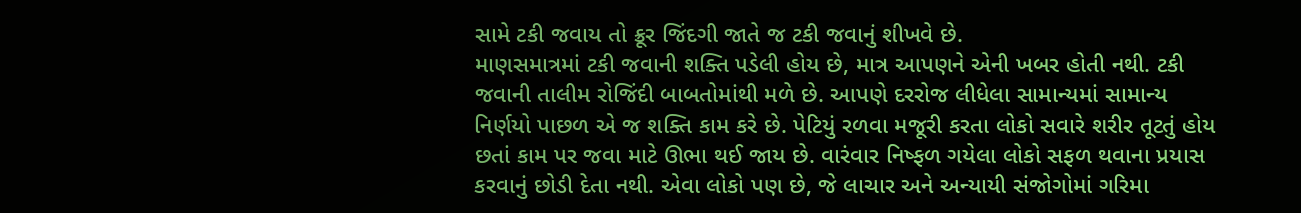સામે ટકી જવાય તો ક્રૂર જિંદગી જાતે જ ટકી જવાનું શીખવે છે.
માણસમાત્રમાં ટકી જવાની શક્તિ પડેલી હોય છે, માત્ર આપણને એની ખબર હોતી નથી. ટકી જવાની તાલીમ રોજિંદી બાબતોમાંથી મળે છે. આપણે દરરોજ લીધેલા સામાન્યમાં સામાન્ય નિર્ણયો પાછળ એ જ શક્તિ કામ કરે છે. પેટિયું રળવા મજૂરી કરતા લોકો સવારે શરીર તૂટતું હોય છતાં કામ પર જવા માટે ઊભા થઈ જાય છે. વારંવાર નિષ્ફળ ગયેલા લોકો સફળ થવાના પ્રયાસ કરવાનું છોડી દેતા નથી. એવા લોકો પણ છે, જે લાચાર અને અન્યાયી સંજોગોમાં ગરિમા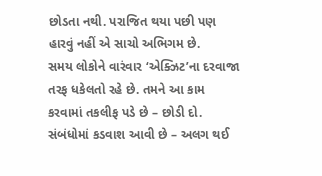છોડતા નથી. પરાજિત થયા પછી પણ હારવું નહીં એ સાચો અભિગમ છે.
સમય લોકોને વારંવાર ‘એક્ઝિટ’ના દરવાજા તરફ ધકેલતો રહે છે. તમને આ કામ કરવામાં તકલીફ પડે છે – છોડી દો. સંબંધોમાં કડવાશ આવી છે – અલગ થઈ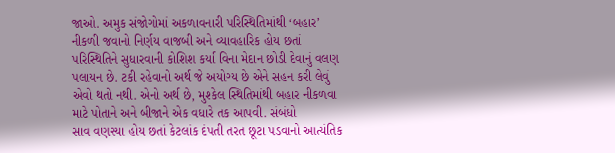જાઓ. અમુક સંજોગોમાં અકળાવનારી પરિસ્થિતિમાંથી ‘બહાર’ નીકળી જવાનો નિર્ણય વાજબી અને વ્યાવહારિક હોય છતાં પરિસ્થિતિને સુધારવાની કોશિશ કર્યા વિના મેદાન છોડી દેવાનું વલણ પલાયન છે. ટકી રહેવાનો અર્થ જે અયોગ્ય છે એને સહન કરી લેવું એવો થતો નથી. એનો અર્થ છે, મુશ્કેલ સ્થિતિમાંથી બહાર નીકળવા માટે પોતાને અને બીજાને એક વધારે તક આપવી. સંબંધો
સાવ વણસ્યા હોય છતાં કેટલાંક દંપતી તરત છૂટા પડવાનો આત્યંતિક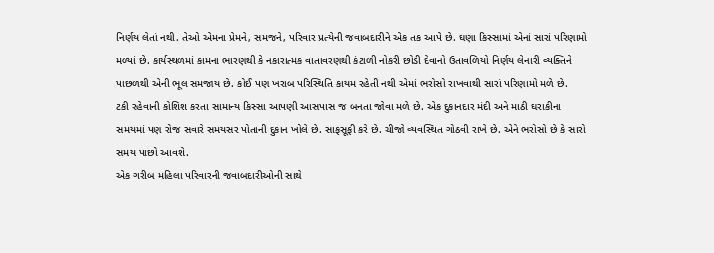નિર્ણય લેતાં નથી. તેઓ એમના પ્રેમને, સમજને, પરિવાર પ્રત્યેની જવાબદારીને એક તક આપે છે. ઘણા કિસ્સામાં એનાં સારાં પરિણામો મળ્યાં છે. કાર્યસ્થળમાં કામના ભારણથી કે નકારાત્મક વાતાવરણથી કંટાળી નોકરી છોડી દેવાનો ઉતાવળિયો નિર્ણય લેનારી વ્યક્તિને પાછળથી એની ભૂલ સમજાય છે. કોઈ પણ ખરાબ પરિસ્થિતિ કાયમ રહેતી નથી એમાં ભરોસો રાખવાથી સારાં પરિણામો મળે છે.
ટકી રહેવાની કોશિશ કરતા સામાન્ય કિસ્સા આપણી આસપાસ જ બનતા જોવા મળે છે. એક દુકાનદાર મંદી અને માઠી ઘરાકીના સમયમાં પણ રોજ સવારે સમયસર પોતાની દુકાન ખોલે છે. સાફસૂફી કરે છે. ચીજો વ્યવસ્થિત ગોઠવી રાખે છે. એને ભરોસો છે કે સારો સમય પાછો આવશે.
એક ગરીબ મહિલા પરિવારની જવાબદારીઓની સાથે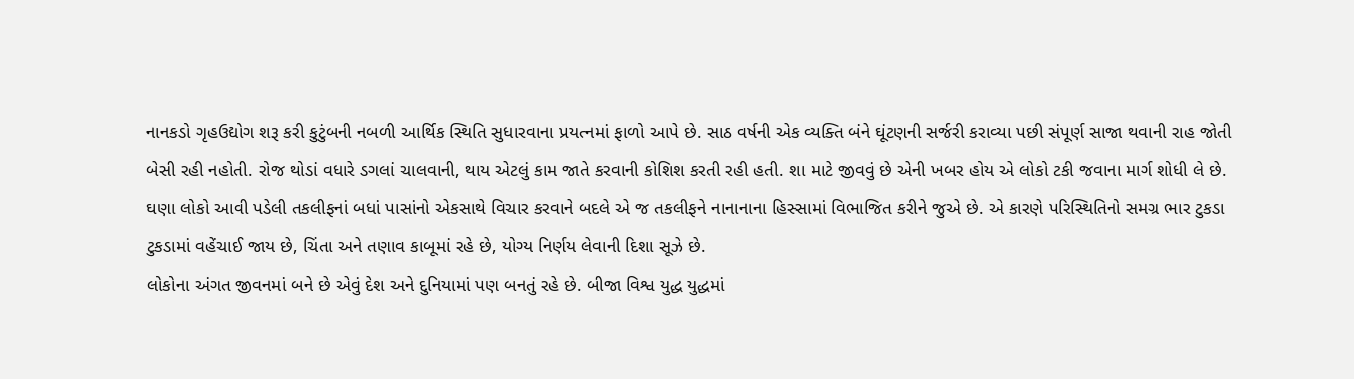નાનકડો ગૃહઉદ્યોગ શરૂ કરી કુટુંબની નબળી આર્થિક સ્થિતિ સુધારવાના પ્રયત્નમાં ફાળો આપે છે. સાઠ વર્ષની એક વ્યક્તિ બંને ઘૂંટણની સર્જરી કરાવ્યા પછી સંપૂર્ણ સાજા થવાની રાહ જોતી બેસી રહી નહોતી. રોજ થોડાં વધારે ડગલાં ચાલવાની, થાય એટલું કામ જાતે કરવાની કોશિશ કરતી રહી હતી. શા માટે જીવવું છે એની ખબર હોય એ લોકો ટકી જવાના માર્ગ શોધી લે છે.
ઘણા લોકો આવી પડેલી તકલીફનાં બધાં પાસાંનો એકસાથે વિચાર કરવાને બદલે એ જ તકલીફને નાનાનાના હિસ્સામાં વિભાજિત કરીને જુએ છે. એ કારણે પરિસ્થિતિનો સમગ્ર ભાર ટુકડા ટુકડામાં વહેંચાઈ જાય છે, ચિંતા અને તણાવ કાબૂમાં રહે છે, યોગ્ય નિર્ણય લેવાની દિશા સૂઝે છે.
લોકોના અંગત જીવનમાં બને છે એવું દેશ અને દુનિયામાં પણ બનતું રહે છે. બીજા વિશ્વ યુદ્ધ યુદ્ધમાં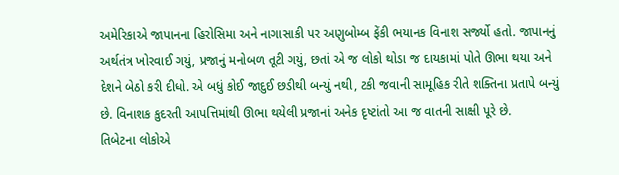અમેરિકાએ જાપાનના હિરોસિમા અને નાગાસાકી પર અણુબોમ્બ ફેંકી ભયાનક વિનાશ સર્જ્યો હતો. જાપાનનું અર્થતંત્ર ખોરવાઈ ગયું, પ્રજાનું મનોબળ તૂટી ગયું, છતાં એ જ લોકો થોડા જ દાયકામાં પોતે ઊભા થયા અને દેશને બેઠો કરી દીધો. એ બધું કોઈ જાદુઈ છડીથી બન્યું નથી, ટકી જવાની સામૂહિક રીતે શક્તિના પ્રતાપે બન્યું છે. વિનાશક કુદરતી આપત્તિમાંથી ઊભા થયેલી પ્રજાનાં અનેક દૃષ્ટાંતો આ જ વાતની સાક્ષી પૂરે છે.
તિબેટના લોકોએ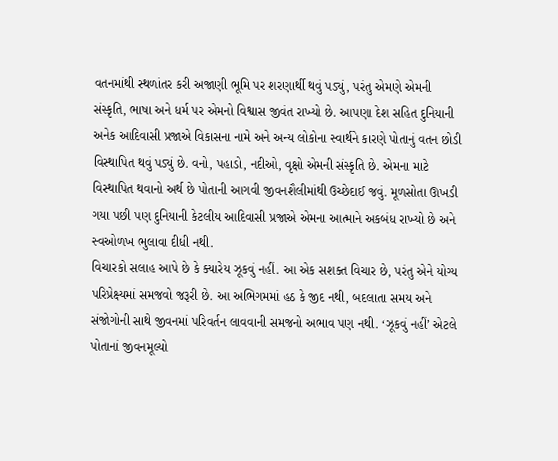વતનમાંથી સ્થળાંતર કરી અજાણી ભૂમિ પર શરણાર્થી થવું પડ્યું, પરંતુ એમણે એમની સંસ્કૃતિ, ભાષા અને ધર્મ પર એમનો વિશ્વાસ જીવંત રાખ્યો છે. આપણા દેશ સહિત દુનિયાની અનેક આદિવાસી પ્રજાએ વિકાસના નામે અને અન્ય લોકોના સ્વાર્થને કારણે પોતાનું વતન છોડી વિસ્થાપિત થવું પડ્યું છે. વનો, પહાડો, નદીઓ, વૃક્ષો એમની સંસ્કૃતિ છે. એમના માટે વિસ્થાપિત થવાનો અર્થ છે પોતાની આગવી જીવનશૈલીમાંથી ઉચ્છેદાઈ જવું. મૂળસોતા ઊખડી ગયા પછી પણ દુનિયાની કેટલીય આદિવાસી પ્રજાએ એમના આત્માને અકબંધ રાખ્યો છે અને સ્વઓળખ ભુલાવા દીધી નથી.
વિચારકો સલાહ આપે છે કે ક્યારેય ઝૂકવું નહીં. આ એક સશક્ત વિચાર છે, પરંતુ એને યોગ્ય પરિપ્રેક્ષ્યમાં સમજવો જરૂરી છે. આ અભિગમમાં હઠ કે જીદ નથી, બદલાતા સમય અને સંજોગોની સાથે જીવનમાં પરિવર્તન લાવવાની સમજનો અભાવ પણ નથી. ‘ઝૂકવું નહીં’ એટલે પોતાનાં જીવનમૂલ્યો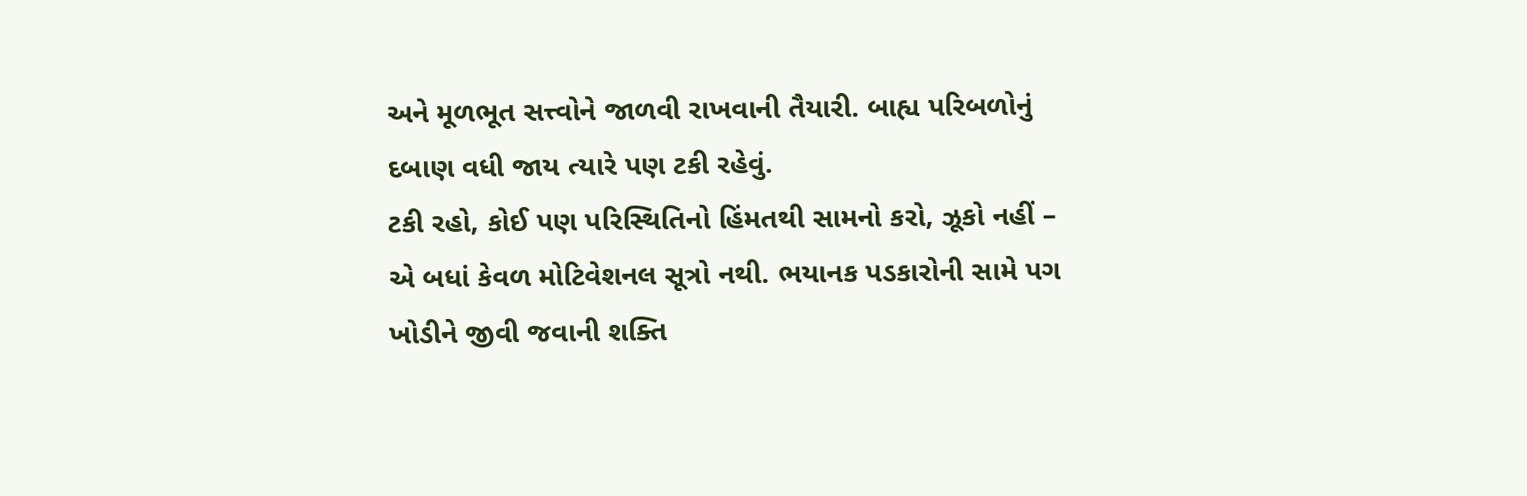અને મૂળભૂત સત્ત્વોને જાળવી રાખવાની તૈયારી. બાહ્ય પરિબળોનું દબાણ વધી જાય ત્યારે પણ ટકી રહેવું.
ટકી રહો, કોઈ પણ પરિસ્થિતિનો હિંમતથી સામનો કરો, ઝૂકો નહીં – એ બધાં કેવળ મોટિવેશનલ સૂત્રો નથી. ભયાનક પડકારોની સામે પગ ખોડીને જીવી જવાની શક્તિ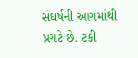સંઘર્ષની આગમાંથી પ્રગટે છે. ટકી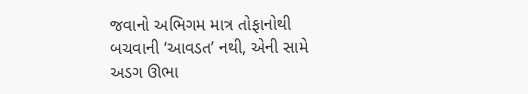જવાનો અભિગમ માત્ર તોફાનોથી બચવાની ‘આવડત’ નથી, એની સામે અડગ ઊભા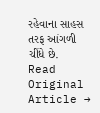રહેવાના સાહસ તરફ આંગળી ચીંધે છે.
Read Original Article →